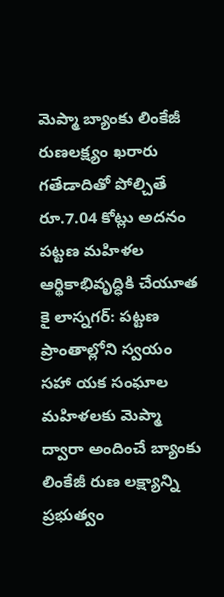మెప్మా బ్యాంకు లింకేజీ రుణలక్ష్యం ఖరారు గతేడాదితో పోల్చితే రూ.7.04 కోట్లు అదనం పట్టణ మహిళల ఆర్థికాభివృద్ధికి చేయూత
కై లాస్నగర్: పట్టణ ప్రాంతాల్లోని స్వయం సహా యక సంఘాల మహిళలకు మెప్మా ద్వారా అందించే బ్యాంకు లింకేజీ రుణ లక్ష్యాన్ని ప్రభుత్వం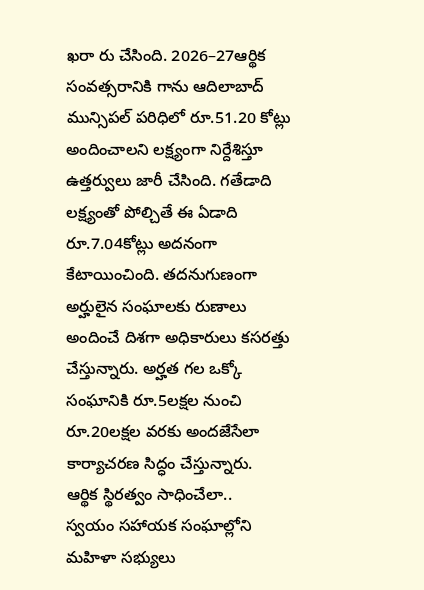ఖరా రు చేసింది. 2026–27ఆర్థిక సంవత్సరానికి గాను ఆదిలాబాద్ మున్సిపల్ పరిధిలో రూ.51.20 కోట్లు అందించాలని లక్ష్యంగా నిర్దేశిస్తూ ఉత్తర్వులు జారీ చేసింది. గతేడాది లక్ష్యంతో పోల్చితే ఈ ఏడాది రూ.7.04కోట్లు అదనంగా కేటాయించింది. తదనుగుణంగా అర్హులైన సంఘాలకు రుణాలు అందించే దిశగా అధికారులు కసరత్తు చేస్తున్నారు. అర్హత గల ఒక్కో సంఘానికి రూ.5లక్షల నుంచి రూ.20లక్షల వరకు అందజేసేలా కార్యాచరణ సిద్ధం చేస్తున్నారు.
ఆర్థిక స్థిరత్వం సాధించేలా..
స్వయం సహాయక సంఘాల్లోని మహిళా సభ్యులు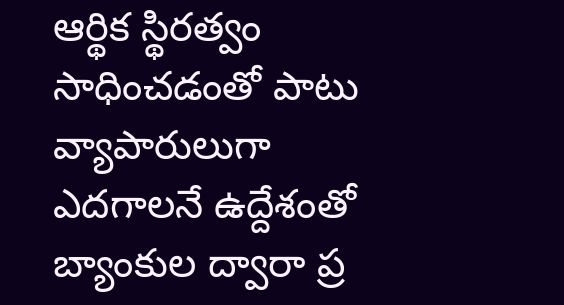ఆర్థిక స్థిరత్వం సాధించడంతో పాటు వ్యాపారులుగా ఎదగాలనే ఉద్దేశంతో బ్యాంకుల ద్వారా ప్ర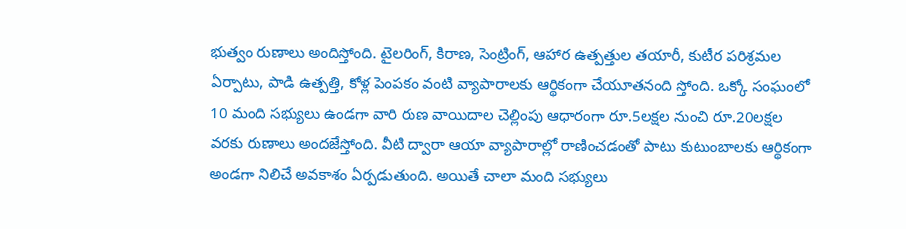భుత్వం రుణాలు అందిస్తోంది. టైలరింగ్, కిరాణ, సెంట్రింగ్, ఆహార ఉత్పత్తుల తయారీ, కుటీర పరిశ్రమల ఏర్పాటు, పాడి ఉత్పత్తి, కోళ్ల పెంపకం వంటి వ్యాపారాలకు ఆర్థికంగా చేయూతనంది స్తోంది. ఒక్కో సంఘంలో 10 మంది సభ్యులు ఉండగా వారి రుణ వాయిదాల చెల్లింపు ఆధారంగా రూ.5లక్షల నుంచి రూ.20లక్షల వరకు రుణాలు అందజేస్తోంది. వీటి ద్వారా ఆయా వ్యాపారాల్లో రాణించడంతో పాటు కుటుంబాలకు ఆర్థికంగా అండగా నిలిచే అవకాశం ఏర్పడుతుంది. అయితే చాలా మంది సభ్యులు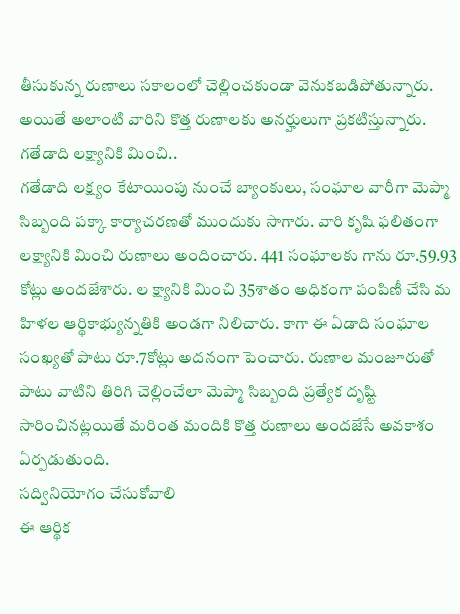తీసుకున్న రుణాలు సకాలంలో చెల్లించకుండా వెనుకబడిపోతున్నారు. అయితే అలాంటి వారిని కొత్త రుణాలకు అనర్హులుగా ప్రకటిస్తున్నారు.
గతేడాది లక్ష్యానికి మించి..
గతేడాది లక్ష్యం కేటాయింపు నుంచే బ్యాంకులు, సంఘాల వారీగా మెప్మా సిబ్బంది పక్కా కార్యాచరణతో ముందుకు సాగారు. వారి కృషి ఫలితంగా లక్ష్యానికి మించి రుణాలు అందించారు. 441 సంఘాలకు గాను రూ.59.93 కోట్లు అందజేశారు. ల క్ష్యానికి మించి 35శాతం అధికంగా పంపిణీ చేసి మ హిళల ఆర్థికాభ్యున్నతికి అండగా నిలిచారు. కాగా ఈ ఏడాది సంఘాల సంఖ్యతో పాటు రూ.7కోట్లు అదనంగా పెంచారు. రుణాల మంజూరుతో పాటు వాటిని తిరిగి చెల్లించేలా మెప్మా సిబ్బంది ప్రత్యేక దృష్టి సారించినట్లయితే మరింత మందికి కొత్త రుణాలు అందజేసే అవకాశం ఏర్పడుతుంది.
సద్వినియోగం చేసుకోవాలి
ఈ ఆర్థిక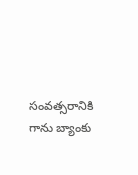సంవత్సరానికి గాను బ్యాంకు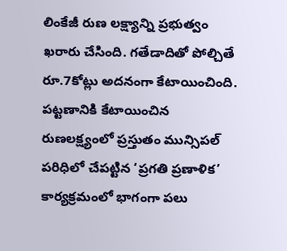లింకేజీ రుణ లక్ష్యాన్ని ప్రభుత్వం ఖరారు చేసింది. గతేడాదితో పోల్చితే రూ.7కోట్లు అదనంగా కేటాయించింది. పట్టణానికి కేటాయించిన రుణలక్ష్యంలో ప్రస్తుతం మున్సిపల్ పరిధిలో చేపట్టిన ‘ప్రగతి ప్రణాళిక’ కార్యక్రమంలో భాగంగా పలు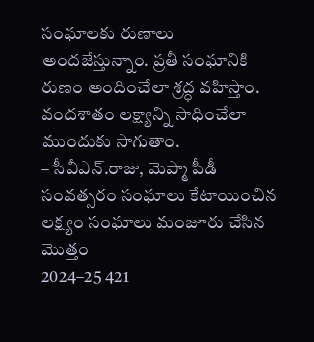సంఘాలకు రుణాలు అందజేస్తున్నాం. ప్రతీ సంఘానికి రుణం అందించేలా శ్రద్ధ వహిస్తాం. వందశాతం లక్ష్యాన్ని సాధించేలా ముందుకు సాగుతాం.
– సీవీఎన్.రాజు, మెప్మా పీడీ
సంవత్సరం సంఘాలు కేటాయించిన లక్ష్యం సంఘాలు మంజూరు చేసిన మొత్తం
2024–25 421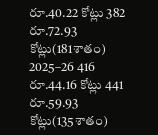రూ.40.22 కోట్లు 382 రూ.72.93 కోట్లు(181శాతం)
2025–26 416 రూ.44.16 కోట్లు 441 రూ.59.93 కోట్లు(135శాతం)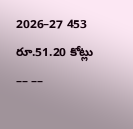2026–27 453 రూ.51.20 కోట్లు –– ––